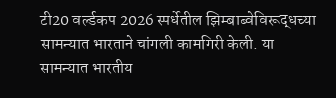टी20 वर्ल्डकप 2026 स्पर्धेतील झिम्बाब्वेविरूद्धच्या सामन्यात भारताने चांगली कामगिरी केली. या सामन्यात भारतीय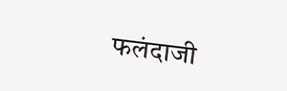फलंदाजी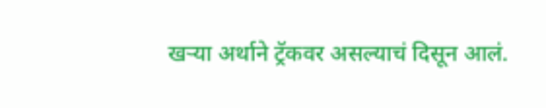खऱ्या अर्थाने ट्रॅकवर असल्याचं दिसून आलं.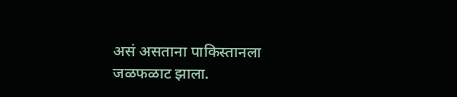असं असताना पाकिस्तानला जळफळाट झाला.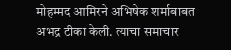मोहम्मद आमिरने अभिषेक शर्माबाबत अभद्र टीका केली. त्याचा समाचार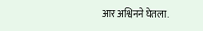आर अश्विनने घेतला.